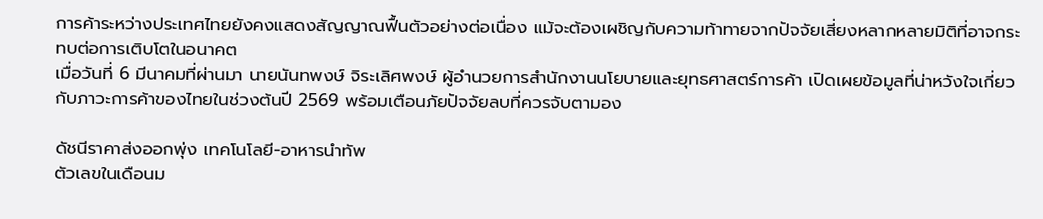การค้าระหว่างประเทศไทยยังคงแสดงสัญญาณฟื้นตัวอย่างต่อเนื่อง แม้จะต้องเผชิญกับความท้าทายจากปัจจัยเสี่ยงหลากหลายมิติที่อาจกระทบต่อการเติบโตในอนาคต
เมื่อวันที่ 6 มีนาคมที่ผ่านมา นายนันทพงษ์ จิระเลิศพงษ์ ผู้อำนวยการสำนักงานนโยบายและยุทธศาสตร์การค้า เปิดเผยข้อมูลที่น่าหวังใจเกี่ยวกับภาวะการค้าของไทยในช่วงต้นปี 2569 พร้อมเตือนภัยปัจจัยลบที่ควรจับตามอง

ดัชนีราคาส่งออกพุ่ง เทคโนโลยี-อาหารนำทัพ
ตัวเลขในเดือนม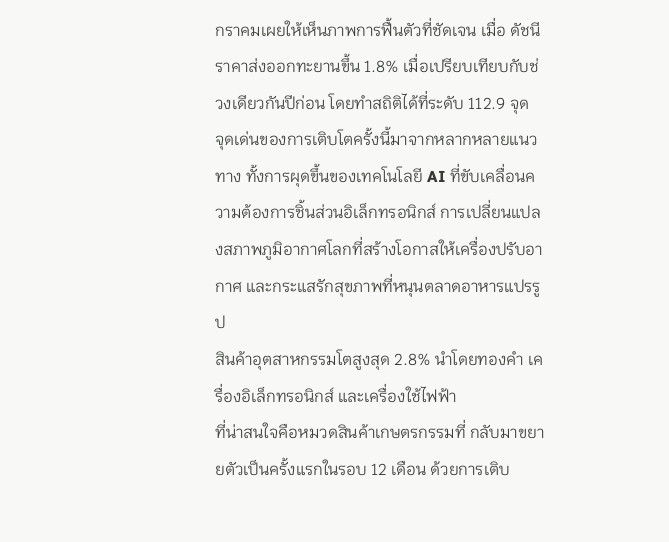กราคมเผยให้เห็นภาพการฟื้นตัวที่ชัดเจน เมื่อ ดัชนีราคาส่งออกทะยานขึ้น 1.8% เมื่อเปรียบเทียบกับช่วงเดียวกันปีก่อน โดยทำสถิติได้ที่ระดับ 112.9 จุด
จุดเด่นของการเติบโตครั้งนี้มาจากหลากหลายแนวทาง ทั้งการผุดขึ้นของเทคโนโลยี AI ที่ขับเคลื่อนความต้องการชิ้นส่วนอิเล็กทรอนิกส์ การเปลี่ยนแปลงสภาพภูมิอากาศโลกที่สร้างโอกาสให้เครื่องปรับอากาศ และกระแสรักสุขภาพที่หนุนตลาดอาหารแปรรูป
สินค้าอุตสาหกรรมโตสูงสุด 2.8% นำโดยทองคำ เครื่องอิเล็กทรอนิกส์ และเครื่องใช้ไฟฟ้า
ที่น่าสนใจคือหมวดสินค้าเกษตรกรรมที่ กลับมาขยายตัวเป็นครั้งแรกในรอบ 12 เดือน ด้วยการเติบ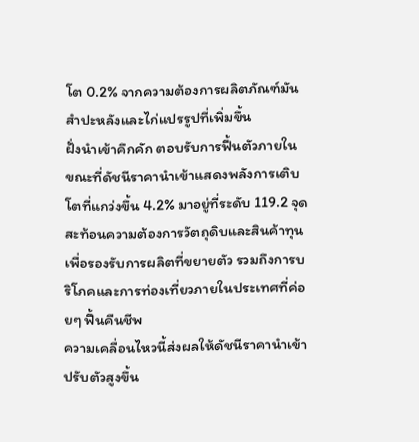โต 0.2% จากความต้องการผลิตภัณฑ์มันสำปะหลังและไก่แปรรูปที่เพิ่มขึ้น
ฝั่งนำเข้าคึกคัก ตอบรับการฟื้นตัวภายใน
ขณะที่ดัชนีราคานำเข้าแสดงพลังการเติบโตที่แกว่งขึ้น 4.2% มาอยู่ที่ระดับ 119.2 จุด สะท้อนความต้องการวัตถุดิบและสินค้าทุนเพื่อรองรับการผลิตที่ขยายตัว รวมถึงการบริโภคและการท่องเที่ยวภายในประเทศที่ค่อยๆ ฟื้นคืนชีพ
ความเคลื่อนไหวนี้ส่งผลให้ดัชนีราคานำเข้าปรับตัวสูงขึ้น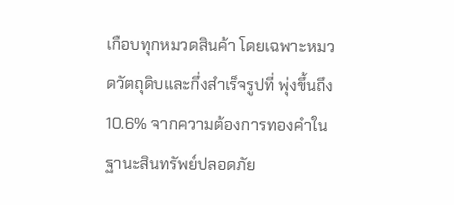เกือบทุกหมวดสินค้า โดยเฉพาะหมวดวัตถุดิบและกึ่งสำเร็จรูปที่ พุ่งขึ้นถึง 10.6% จากความต้องการทองคำในฐานะสินทรัพย์ปลอดภัย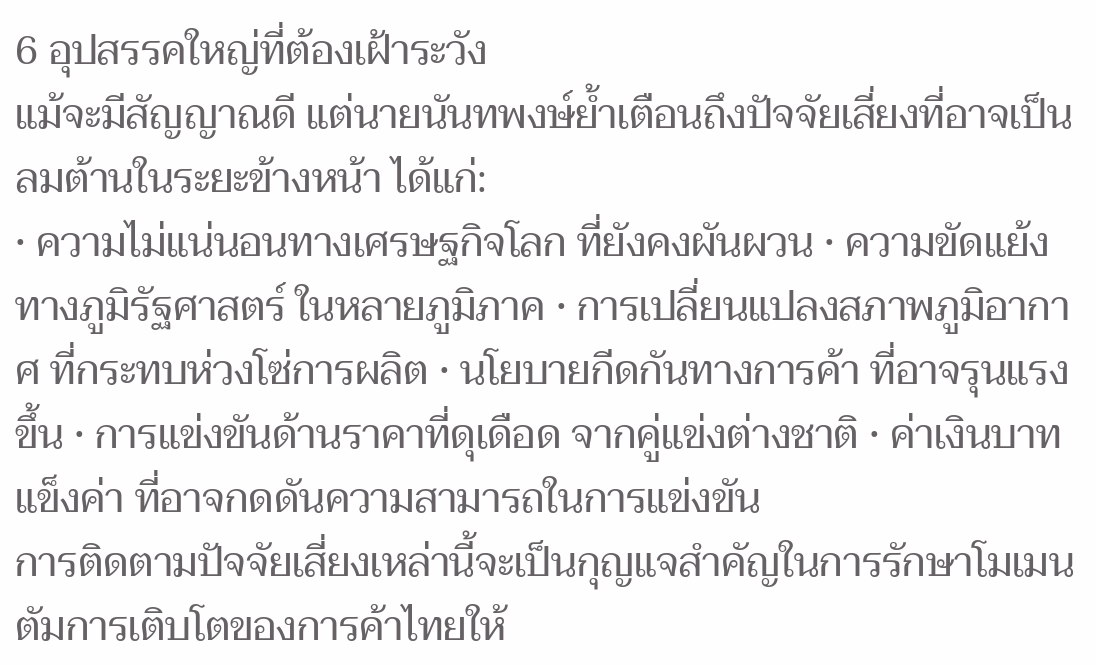6 อุปสรรคใหญ่ที่ต้องเฝ้าระวัง
แม้จะมีสัญญาณดี แต่นายนันทพงษ์ย้ำเตือนถึงปัจจัยเสี่ยงที่อาจเป็นลมต้านในระยะข้างหน้า ได้แก่:
• ความไม่แน่นอนทางเศรษฐกิจโลก ที่ยังคงผันผวน • ความขัดแย้งทางภูมิรัฐศาสตร์ ในหลายภูมิภาค • การเปลี่ยนแปลงสภาพภูมิอากาศ ที่กระทบห่วงโซ่การผลิต • นโยบายกีดกันทางการค้า ที่อาจรุนแรงขึ้น • การแข่งขันด้านราคาที่ดุเดือด จากคู่แข่งต่างชาติ • ค่าเงินบาทแข็งค่า ที่อาจกดดันความสามารถในการแข่งขัน
การติดตามปัจจัยเสี่ยงเหล่านี้จะเป็นกุญแจสำคัญในการรักษาโมเมนตัมการเติบโตของการค้าไทยให้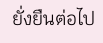ยั่งยืนต่อไป